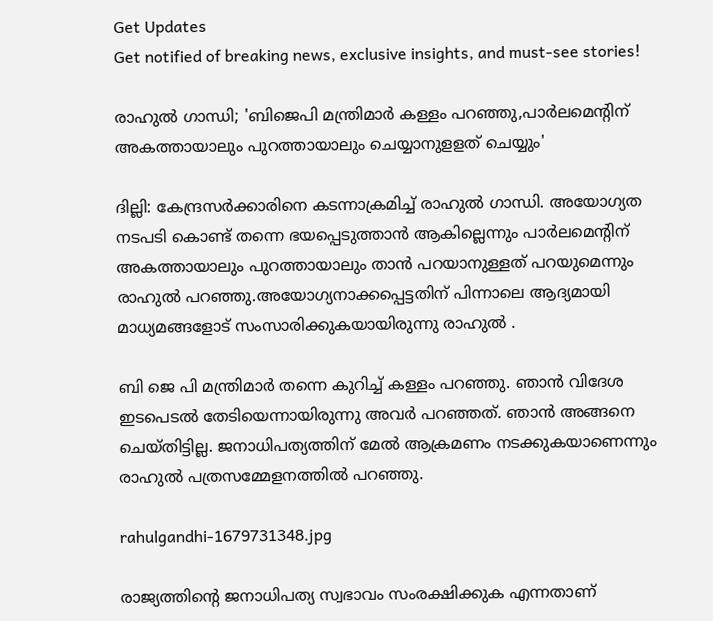Get Updates
Get notified of breaking news, exclusive insights, and must-see stories!

രാഹുൽ ഗാന്ധി; 'ബിജെപി മന്ത്രിമാര്‍ കള്ളം പറഞ്ഞു,പാർലമെന്റിന് അകത്തായാലും പുറത്തായാലും ചെയ്യാനുളളത് ചെയ്യും'

ദില്ലി: കേന്ദ്രസർക്കാരിനെ കടന്നാക്രമിച്ച് രാഹുൽ ഗാന്ധി. അയോഗ്യത നടപടി കൊണ്ട് തന്നെ ഭയപ്പെടുത്താൻ ആകില്ലെന്നും പാർലമെന്റിന് അകത്തായാലും പുറത്തായാലും താൻ പറയാനുള്ളത് പറയുമെന്നും രാഹുൽ പറഞ്ഞു.അയോഗ്യനാക്കപ്പെട്ടതിന് പിന്നാലെ ആദ്യമായി മാധ്യമങ്ങളോട് സംസാരിക്കുകയായിരുന്നു രാഹുൽ .

ബി ജെ പി മന്ത്രിമാർ തന്നെ കുറിച്ച് കള്ളം പറഞ്ഞു. ഞാൻ വിദേശ ഇടപെടൽ തേടിയെന്നായിരുന്നു അവർ പറഞ്ഞത്. ഞാൻ അങ്ങനെ ചെയ്തിട്ടില്ല. ജനാധിപത്യത്തിന് മേൽ ആക്രമണം നടക്കുകയാണെന്നും രാഹുൽ പത്രസമ്മേളനത്തിൽ പറഞ്ഞു.

rahulgandhi-1679731348.jpg

രാജ്യത്തിന്റെ ജനാധിപത്യ സ്വഭാവം സംരക്ഷിക്കുക എന്നതാണ്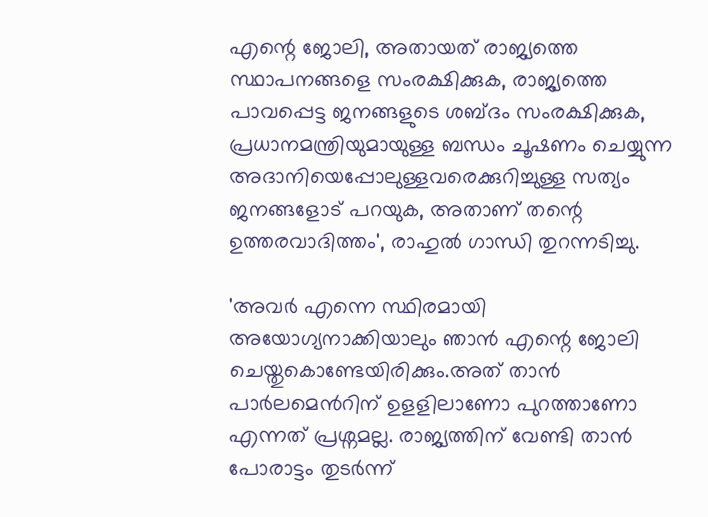എന്റെ ജോലി, അതായത് രാജ്യത്തെ സ്ഥാപനങ്ങളെ സംരക്ഷിക്കുക, രാജ്യത്തെ പാവപ്പെട്ട ജനങ്ങളുടെ ശബ്ദം സംരക്ഷിക്കുക, പ്രധാനമന്ത്രിയുമായുള്ള ബന്ധം ചൂഷണം ചെയ്യുന്ന അദാനിയെപ്പോലുള്ളവരെക്കുറിച്ചുള്ള സത്യം ജനങ്ങളോട് പറയുക, അതാണ് തന്റെ ഉത്തരവാദിത്തം', രാഹുൽ ഗാന്ധി തുറന്നടിച്ചു.

'അവർ എന്നെ സ്ഥിരമായി അയോഗ്യനാക്കിയാലും ഞാൻ എന്റെ ജോലി ചെയ്തുകൊണ്ടേയിരിക്കും.അത് താൻ പാർലമെൻറിന് ഉളളിലാണോ പുറത്താണോ എന്നത് പ്രശ്നമല്ല. രാജ്യത്തിന് വേണ്ടി താൻ പോരാട്ടം തുടർന്ന്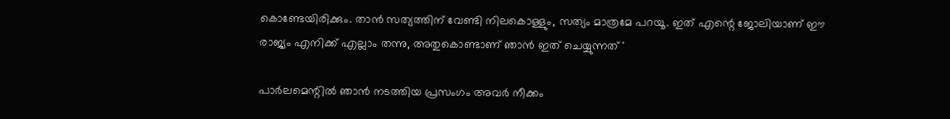കൊണ്ടേയിരിക്കും. താൻ സത്യത്തിന് വേണ്ടി നിലകൊള്ളും, സത്യം മാത്രമേ പറയൂ. ഇത് എന്റെ ജോലിയാണ് ഈ രാജ്യം എനിക്ക് എല്ലാം തന്നു, അതുകൊണ്ടാണ് ഞാൻ ഇത് ചെയ്യുന്നത് '

പാർലമെന്റിൽ ഞാൻ നടത്തിയ പ്രസംഗം അവർ നീക്കം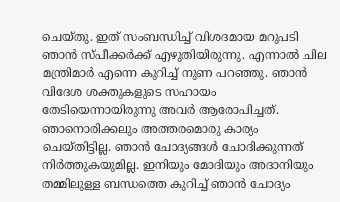ചെയ്തു. ഇത് സംബന്ധിച്ച് വിശദമായ മറുപടി ഞാൻ സ്പീക്കർക്ക് എഴുതിയിരുന്നു. എന്നാൽ ചില മന്ത്രിമാർ എന്നെ കുറിച്ച് നുണ പറഞ്ഞു. ഞാൻ വിദേശ ശക്തുകളുടെ സഹായം തേടിയെന്നായിരുന്നു അവർ ആരോപിച്ചത്. ഞാനൊരിക്കലും അത്തരമൊരു കാര്യം ചെയ്തിട്ടില്ല. ഞാൻ ചോദ്യങ്ങൾ ചോദിക്കുന്നത് നിർത്തുകയുമില്ല. ഇനിയും മോദിയും അദാനിയും തമ്മിലുള്ള ബന്ധത്തെ കുറിച്ച് ഞാൻ ചോദ്യം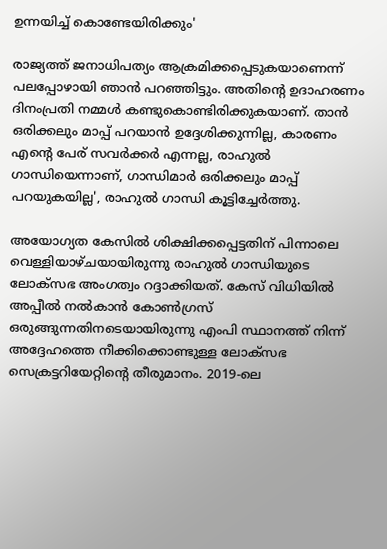ഉന്നയിച്ച് കൊണ്ടേയിരിക്കും'

രാജ്യത്ത് ജനാധിപത്യം ആക്രമിക്കപ്പെടുകയാണെന്ന് പലപ്പോഴായി ഞാൻ പറഞ്ഞിട്ടും. അതിന്റെ ഉദാഹരണം ദിനംപ്രതി നമ്മൾ കണ്ടുകൊണ്ടിരിക്കുകയാണ്. താൻ ഒരിക്കലും മാപ്പ് പറയാൻ ഉദ്ദേശിക്കുന്നില്ല, കാരണം എന്റെ പേര് സവർക്കർ എന്നല്ല, രാഹുൽ ഗാന്ധിയെന്നാണ്, ഗാന്ധിമാർ ഒരിക്കലും മാപ്പ് പറയുകയില്ല', രാഹുൽ ഗാന്ധി കൂട്ടിച്ചേർത്തു.

അയോഗ്യത കേസിൽ ശിക്ഷിക്കപ്പെട്ടതിന് പിന്നാലെ വെള്ളിയാഴ്ചയായിരുന്നു രാഹുൽ ഗാന്ധിയുടെ ലോക്സഭ അംഗത്വം റദ്ദാക്കിയത്. കേസ് വിധിയിൽ അപ്പീൽ നൽകാൻ കോൺഗ്രസ് ഒരുങ്ങുന്നതിനടെയായിരുന്നു എംപി സ്ഥാനത്ത് നിന്ന് അദ്ദേഹത്തെ നീക്കിക്കൊണ്ടുള്ള ലോക്സഭ സെക്രട്ടറിയേറ്റിന്റെ തീരുമാനം. 2019-ലെ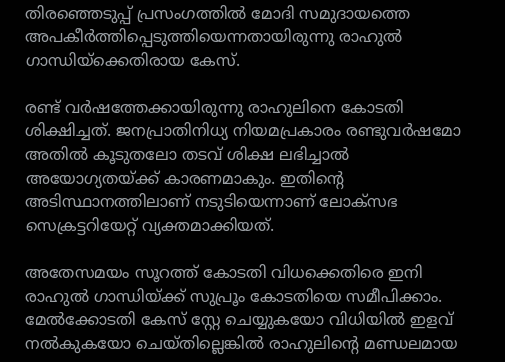തിരഞ്ഞെടുപ്പ് പ്രസംഗത്തില്‍ മോദി സമുദായത്തെ അപകീര്‍ത്തിപ്പെടുത്തിയെന്നതായിരുന്നു രാഹുൽ ഗാന്ധിയ്ക്കെതിരായ കേസ്.

രണ്ട് വർഷത്തേക്കായിരുന്നു രാഹുലിനെ കോടതി ശിക്ഷിച്ചത്. ജനപ്രാതിനിധ്യ നിയമപ്രകാരം രണ്ടുവര്‍ഷമോ അതില്‍ കൂടുതലോ തടവ് ശിക്ഷ ലഭിച്ചാല്‍ അയോഗ്യതയ്ക്ക് കാരണമാകും. ഇതിന്റെ അടിസ്ഥാനത്തിലാണ് നടുടിയെന്നാണ് ലോക്സഭ സെക്രട്ടറിയേറ്റ് വ്യക്തമാക്കിയത്.

അതേസമയം സൂറത്ത് കോടതി വിധക്കെതിരെ ഇനി രാഹുൽ ഗാന്ധിയ്ക്ക് സുപ്രൂം കോടതിയെ സമീപിക്കാം. മേൽക്കോടതി കേസ് സ്റ്റേ ചെയ്യുകയോ വിധിയിൽ ഇളവ് നൽകുകയോ ചെയ്തില്ലെങ്കിൽ രാഹുലിന്റെ മണ്ഡലമായ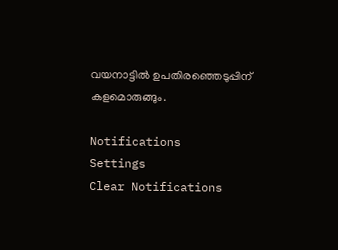വയനാട്ടിൽ ഉപതിരഞ്ഞെടുപ്പിന് കളമൊരുങ്ങും.

Notifications
Settings
Clear Notifications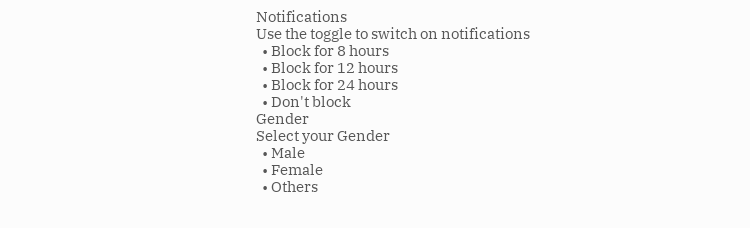Notifications
Use the toggle to switch on notifications
  • Block for 8 hours
  • Block for 12 hours
  • Block for 24 hours
  • Don't block
Gender
Select your Gender
  • Male
  • Female
  • Others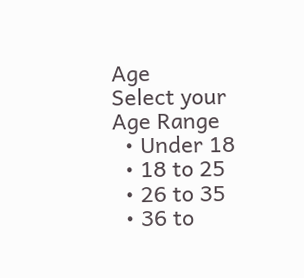Age
Select your Age Range
  • Under 18
  • 18 to 25
  • 26 to 35
  • 36 to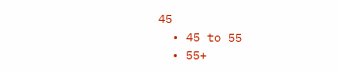45
  • 45 to 55
  • 55+